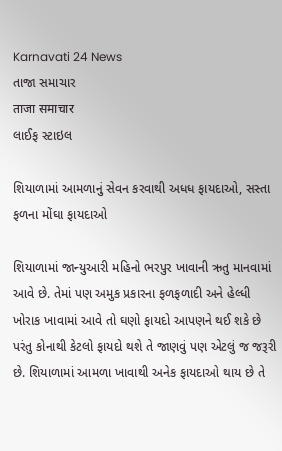Karnavati 24 News
તાજા સમાચાર
ताजा समाचार
લાઈફ સ્ટાઇલ

શિયાળામાં આમળાનું સેવન કરવાથી અધધ ફાયદાઓ, સસ્તા ફળના મોંઘા ફાયદાઓ

શિયાળામાં જાન્યુઆરી મહિનો ભરપુર ખાવાની ઋતુ માનવામાં આવે છે. તેમાં પણ અમુક પ્રકારના ફળફળાદી અને હેલ્ધી ખોરાક ખાવામાં આવે તો ઘણો ફાયદો આપણને થઈ શકે છે પરંતુ કોનાથી કેટલો ફાયદો થશે તે જાણવું પણ એટલું જ જરૂરી છે. શિયાળામાં આમળા ખાવાથી અનેક ફાયદાઓ થાય છે તે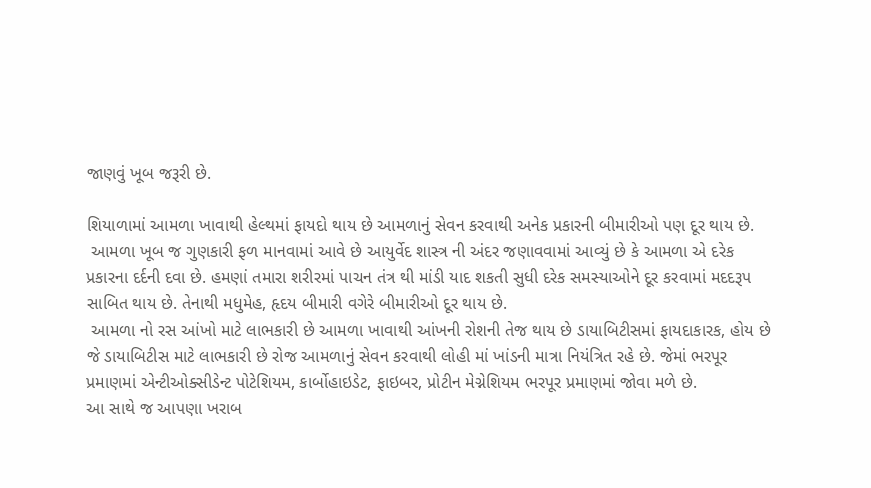જાણવું ખૂબ જરૂરી છે.

શિયાળામાં આમળા ખાવાથી હેલ્થમાં ફાયદો થાય છે આમળાનું સેવન કરવાથી અનેક પ્રકારની બીમારીઓ પણ દૂર થાય છે.
 આમળા ખૂબ જ ગુણકારી ફળ માનવામાં આવે છે આયુર્વેદ શાસ્ત્ર ની અંદર જણાવવામાં આવ્યું છે કે આમળા એ દરેક પ્રકારના દર્દની દવા છે. હમણાં તમારા શરીરમાં પાચન તંત્ર થી માંડી યાદ શકતી સુધી દરેક સમસ્યાઓને દૂર કરવામાં મદદરૂપ સાબિત થાય છે. તેનાથી મધુમેહ, હૃદય બીમારી વગેરે બીમારીઓ દૂર થાય છે.
 આમળા નો રસ આંખો માટે લાભકારી છે આમળા ખાવાથી આંખની રોશની તેજ થાય છે ડાયાબિટીસમાં ફાયદાકારક, હોય છે જે ડાયાબિટીસ માટે લાભકારી છે રોજ આમળાનું સેવન કરવાથી લોહી માં ખાંડની માત્રા નિયંત્રિત રહે છે. જેમાં ભરપૂર પ્રમાણમાં એન્ટીઓક્સીડેન્ટ પોટેશિયમ, કાર્બોહાઇડેટ, ફાઇબર, પ્રોટીન મેગ્નેશિયમ ભરપૂર પ્રમાણમાં જોવા મળે છે.
આ સાથે જ આપણા ખરાબ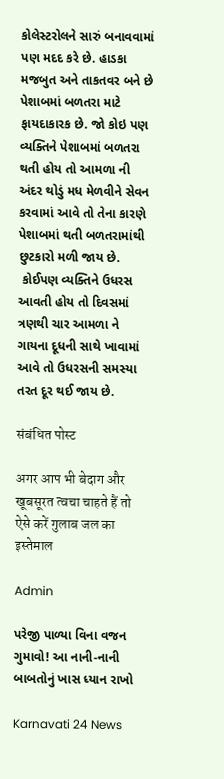કોલેસ્ટરોલને સારું બનાવવામાં પણ મદદ કરે છે. હાડકા મજબુત અને તાકતવર બને છે પેશાબમાં બળતરા માટે ફાયદાકારક છે. જો કોઇ પણ વ્યક્તિને પેશાબમાં બળતરા થતી હોય તો આમળા ની અંદર થોડું મધ મેળવીને સેવન કરવામાં આવે તો તેના કારણે પેશાબમાં થતી બળતરામાંથી છુટકારો મળી જાય છે.
 કોઈપણ વ્યક્તિને ઉધરસ આવતી હોય તો દિવસમાં ત્રણથી ચાર આમળા ને ગાયના દૂધની સાથે ખાવામાં આવે તો ઉધરસની સમસ્યા તરત દૂર થઈ જાય છે.

संबंधित पोस्ट

अगर आप भी बेदाग और खूबसूरत त्वचा चाहते हैं तो ऐसे करें गुलाब जल का इस्तेमाल

Admin

પરેજી પાળ્યા વિના વજન ગુમાવો! આ નાની-નાની બાબતોનું ખાસ ધ્યાન રાખો

Karnavati 24 News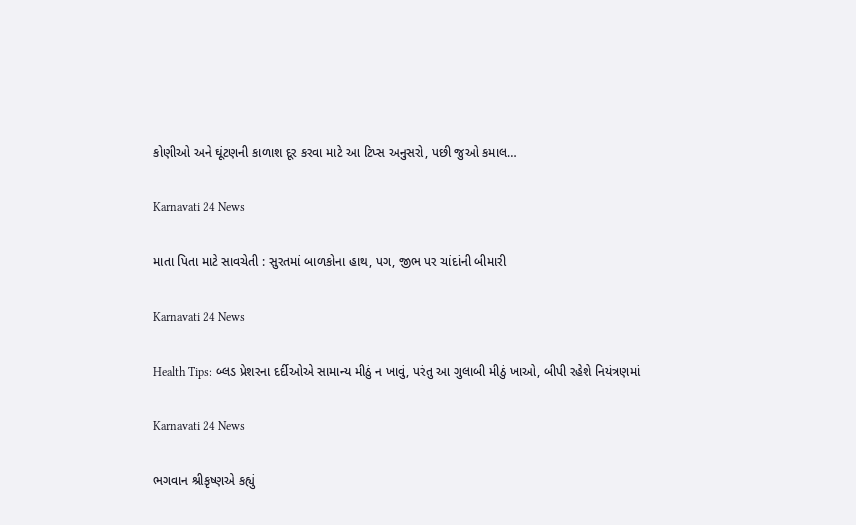કોણીઓ અને ઘૂંટણની કાળાશ દૂર કરવા માટે આ ટિપ્સ અનુસરો, પછી જુઓ કમાલ…

Karnavati 24 News

માતા પિતા માટે સાવચેતી : સુરતમાં બાળકોના હાથ, પગ, જીભ પર ચાંદાંની બીમારી

Karnavati 24 News

Health Tips: બ્લડ પ્રેશરના દર્દીઓએ સામાન્ય મીઠું ન ખાવું, પરંતુ આ ગુલાબી મીઠું ખાઓ, બીપી રહેશે નિયંત્રણમાં

Karnavati 24 News

ભગવાન શ્રીકૃષ્ણએ કહ્યું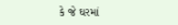કે જે ઘરમાં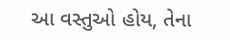આ વસ્તુઓ હોય, તેના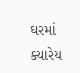ઘરમાં ક્યારેય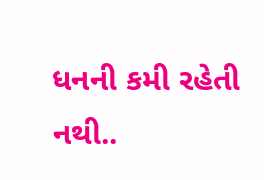ધનની કમી રહેતી નથી..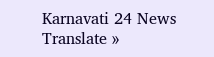Karnavati 24 News
Translate »